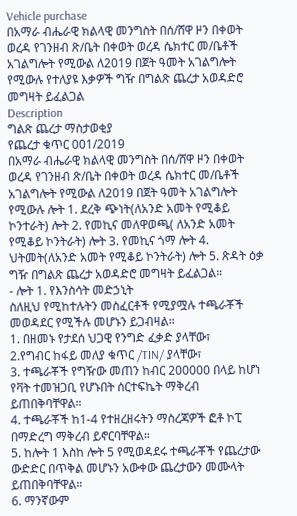Vehicle purchase
በአማራ ብሔራዊ ክልላዊ መንግስት በሰ/ሸዋ ዞን በቀወት ወረዳ የገንዘብ ጽ/ቤት በቀወት ወረዳ ሴክተር መ/ቤቶች አገልግሎት የሚውል ለ2019 በጀት ዓመት አገልግሎት የሚውሉ የተለያዩ እቃዎች ግዥ በግልጽ ጨረታ አወዳድሮ መግዛት ይፈልጋል
Description
ግልጽ ጨረታ ማስታወቂያ
የጨረታ ቁጥር 001/2019
በአማራ ብሔራዊ ክልላዊ መንግስት በሰ/ሸዋ ዞን በቀወት ወረዳ የገንዘብ ጽ/ቤት በቀወት ወረዳ ሴክተር መ/ቤቶች አገልግሎት የሚውል ለ2019 በጀት ዓመት አገልግሎት የሚውሉ ሎት 1. ደረቅ ጭነት(ለአንድ አመት የሚቆይ ኮንተራት) ሎት 2. የመኪና መለዋወጫ( ለአንድ አመት የሚቆይ ኮንትራት) ሎት 3. የመኪና ጎማ ሎት 4. ህትመት(ለአንድ አመት የሚቆይ ኮንትራት) ሎት 5. ጽዳት ዕቃ ግዥ በግልጽ ጨረታ አወዳድሮ መግዛት ይፈልጋል።
- ሎት 1. የእንስሳት መድኃኒት
ስለዚህ የሚከተሉትን መስፈርቶች የሚያሟሉ ተጫራቾች መወዳደር የሚችሉ መሆኑን ይጋብዛል።
1. በዘመኑ የታደሰ ህጋዊ የንግድ ፈቃድ ያላቸው፣
2.የግብር ከፋይ መለያ ቁጥር /TIN/ ያላቸው፣
3. ተጫራቾች የግዥው መጠን ከብር 200000 በላይ ከሆነ የቫት ተመዝጋቢ የሆኑበት ሰርተፍኬት ማቅረብ ይጠበቅባቸዋል።
4. ተጫራቾች ከ1-4 የተዘረዘሩትን ማስረጃዎች ፎቶ ኮፒ በማድረግ ማቅረብ ይኖርባቸዋል።
5. ከሎት 1 እስከ ሎት 5 የሚወዳደሩ ተጫራቾች የጨረታው ውድድር በጥቅል መሆኑን አውቀው ጨረታውን መሙላት ይጠበቅባቸዋል።
6. ማንኛውም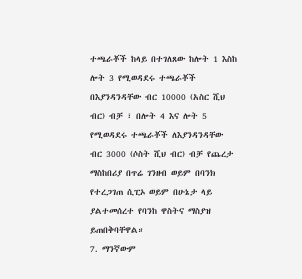ተጫራቾች ከላይ በተገለጸው ከሎት 1 እስከ ሎት 3 የሚወዳደሩ ተጫራቾች በእያንዳንዳቸው ብር 10000 (አስር ሺህ ብር) ብቻ ፣ በሎት 4 እና ሎት 5 የሚወዳደሩ ተጫራቾች ለእያንዳንዳቸው ብር 3000 (ሶስት ሺህ ብር) ብቻ የጨረታ ማስከበሪያ በጥሬ ገንዘብ ወይም በባንክ የተረጋገጠ ሲፒኦ ወይም በሁኔታ ላይ ያልተመሰረተ የባንከ ዋስትና ማስያዝ ይጠበቅባቸዋል።
7. ማንኛውም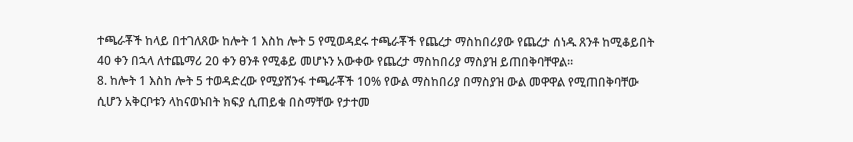ተጫራቾች ከላይ በተገለጸው ከሎት 1 እስከ ሎት 5 የሚወዳደሩ ተጫራቾች የጨረታ ማስከበሪያው የጨረታ ሰነዱ ጸንቶ ከሚቆይበት 40 ቀን በኋላ ለተጨማሪ 20 ቀን ፀንቶ የሚቆይ መሆኑን አውቀው የጨረታ ማስከበሪያ ማስያዝ ይጠበቅባቸዋል።
8. ከሎት 1 እስከ ሎት 5 ተወዳድረው የሚያሸንፋ ተጫራቾች 10% የውል ማስከበሪያ በማስያዝ ውል መዋዋል የሚጠበቅባቸው ሲሆን አቅርቦቱን ላከናወኑበት ክፍያ ሲጠይቁ በስማቸው የታተመ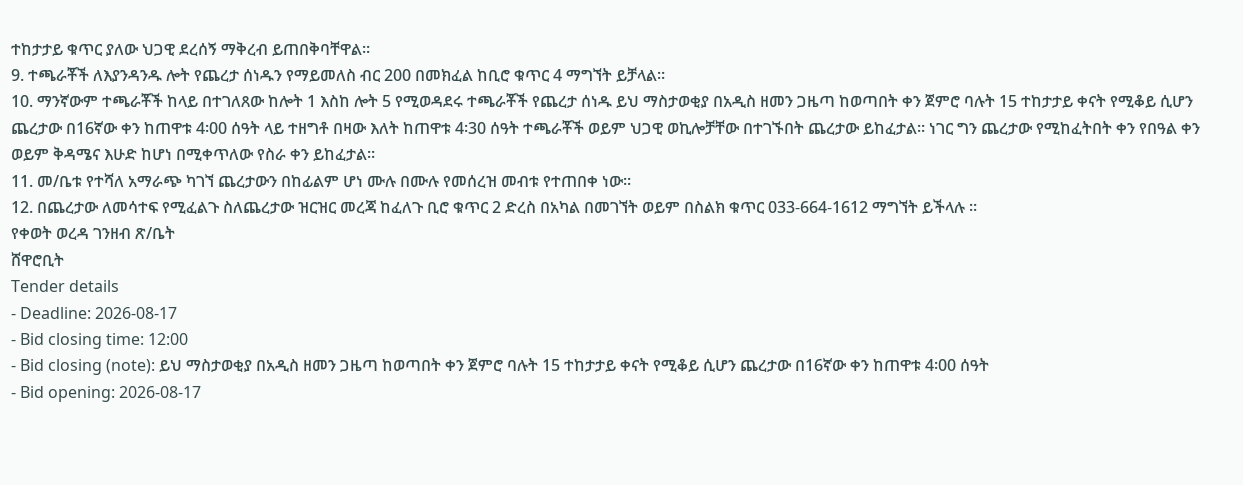ተከታታይ ቁጥር ያለው ህጋዊ ደረሰኝ ማቅረብ ይጠበቅባቸዋል።
9. ተጫራቾች ለእያንዳንዱ ሎት የጨረታ ሰነዱን የማይመለስ ብር 200 በመክፈል ከቢሮ ቁጥር 4 ማግኘት ይቻላል።
10. ማንኛውም ተጫራቾች ከላይ በተገለጸው ከሎት 1 እስከ ሎት 5 የሚወዳደሩ ተጫራቾች የጨረታ ሰነዱ ይህ ማስታወቂያ በአዲስ ዘመን ጋዜጣ ከወጣበት ቀን ጀምሮ ባሉት 15 ተከታታይ ቀናት የሚቆይ ሲሆን ጨረታው በ16ኛው ቀን ከጠዋቱ 4፡00 ሰዓት ላይ ተዘግቶ በዛው እለት ከጠዋቱ 4፡30 ሰዓት ተጫራቾች ወይም ህጋዊ ወኪሎቻቸው በተገኙበት ጨረታው ይከፈታል። ነገር ግን ጨረታው የሚከፈትበት ቀን የበዓል ቀን ወይም ቅዳሜና እሁድ ከሆነ በሚቀጥለው የስራ ቀን ይከፈታል።
11. መ/ቤቱ የተሻለ አማራጭ ካገኘ ጨረታውን በከፊልም ሆነ ሙሉ በሙሉ የመሰረዝ መብቱ የተጠበቀ ነው።
12. በጨረታው ለመሳተፍ የሚፈልጉ ስለጨረታው ዝርዝር መረጃ ከፈለጉ ቢሮ ቁጥር 2 ድረስ በአካል በመገኘት ወይም በስልክ ቁጥር 033-664-1612 ማግኘት ይችላሉ ።
የቀወት ወረዳ ገንዘብ ጽ/ቤት
ሸዋሮቢት
Tender details
- Deadline: 2026-08-17
- Bid closing time: 12:00
- Bid closing (note): ይህ ማስታወቂያ በአዲስ ዘመን ጋዜጣ ከወጣበት ቀን ጀምሮ ባሉት 15 ተከታታይ ቀናት የሚቆይ ሲሆን ጨረታው በ16ኛው ቀን ከጠዋቱ 4፡00 ሰዓት
- Bid opening: 2026-08-17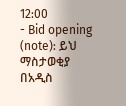12:00
- Bid opening (note): ይህ ማስታወቂያ በአዲስ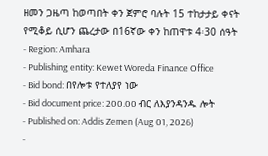ዘመን ጋዜጣ ከወጣበት ቀን ጀምሮ ባሉት 15 ተከታታይ ቀናት የሚቆይ ሲሆን ጨረታው በ16ኛው ቀን ከጠዋቱ 4፡30 ሰዓት
- Region: Amhara
- Publishing entity: Kewet Woreda Finance Office
- Bid bond: በየሎቱ የተለያየ ነው
- Bid document price: 200.00 ብር ለእያንዳንዱ ሎት
- Published on: Addis Zemen (Aug 01, 2026)
-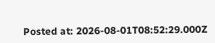Posted at: 2026-08-01T08:52:29.000Z